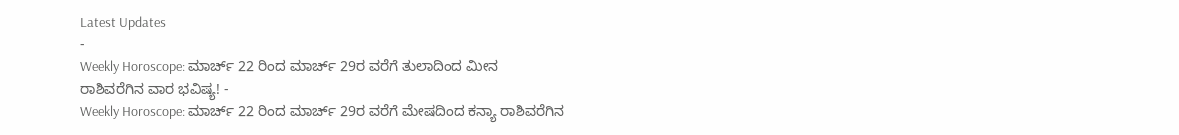Latest Updates
-
Weekly Horoscope: ಮಾರ್ಚ್ 22 ರಿಂದ ಮಾರ್ಚ್ 29ರ ವರೆಗೆ ತುಲಾದಿಂದ ಮೀನ ರಾಶಿವರೆಗಿನ ವಾರ ಭವಿಷ್ಯ! -
Weekly Horoscope: ಮಾರ್ಚ್ 22 ರಿಂದ ಮಾರ್ಚ್ 29ರ ವರೆಗೆ ಮೇಷದಿಂದ ಕನ್ಯಾ ರಾಶಿವರೆಗಿನ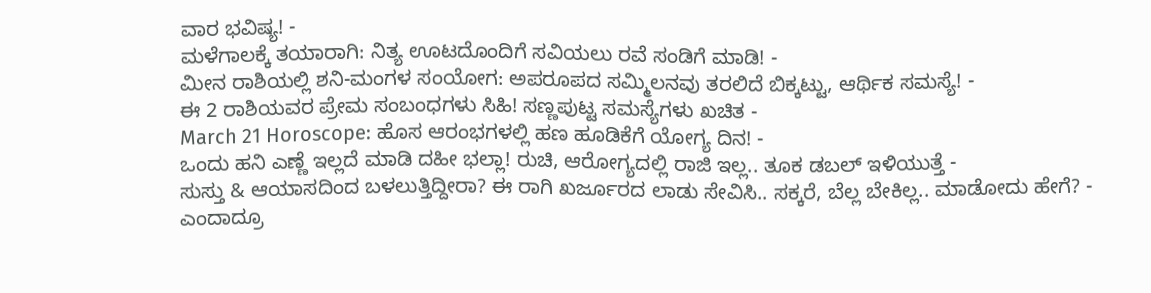ವಾರ ಭವಿಷ್ಯ! -
ಮಳೆಗಾಲಕ್ಕೆ ತಯಾರಾಗಿ: ನಿತ್ಯ ಊಟದೊಂದಿಗೆ ಸವಿಯಲು ರವೆ ಸಂಡಿಗೆ ಮಾಡಿ! -
ಮೀನ ರಾಶಿಯಲ್ಲಿ ಶನಿ-ಮಂಗಳ ಸಂಯೋಗ: ಅಪರೂಪದ ಸಮ್ಮಿಲನವು ತರಲಿದೆ ಬಿಕ್ಕಟ್ಟು, ಆರ್ಥಿಕ ಸಮಸ್ಯೆ! -
ಈ 2 ರಾಶಿಯವರ ಪ್ರೇಮ ಸಂಬಂಧಗಳು ಸಿಹಿ! ಸಣ್ಣಪುಟ್ಟ ಸಮಸ್ಯೆಗಳು ಖಚಿತ -
March 21 Horoscope: ಹೊಸ ಆರಂಭಗಳಲ್ಲಿ ಹಣ ಹೂಡಿಕೆಗೆ ಯೋಗ್ಯ ದಿನ! -
ಒಂದು ಹನಿ ಎಣ್ಣೆ ಇಲ್ಲದೆ ಮಾಡಿ ದಹೀ ಭಲ್ಲಾ! ರುಚಿ, ಆರೋಗ್ಯದಲ್ಲಿ ರಾಜಿ ಇಲ್ಲ.. ತೂಕ ಡಬಲ್ ಇಳಿಯುತ್ತೆ -
ಸುಸ್ತು & ಆಯಾಸದಿಂದ ಬಳಲುತ್ತಿದ್ದೀರಾ? ಈ ರಾಗಿ ಖರ್ಜೂರದ ಲಾಡು ಸೇವಿಸಿ.. ಸಕ್ಕರೆ, ಬೆಲ್ಲ ಬೇಕಿಲ್ಲ.. ಮಾಡೋದು ಹೇಗೆ? -
ಎಂದಾದ್ರೂ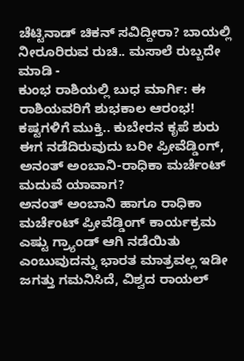ಚೆಟ್ಟಿನಾಡ್ ಚಿಕನ್ ಸವಿದ್ದೀರಾ? ಬಾಯಲ್ಲಿ ನೀರೂರಿರುವ ರುಚಿ.. ಮಸಾಲೆ ರುಬ್ಬದೇ ಮಾಡಿ -
ಕುಂಭ ರಾಶಿಯಲ್ಲಿ ಬುಧ ಮಾರ್ಗಿ: ಈ ರಾಶಿಯವರಿಗೆ ಶುಭಕಾಲ ಆರಂಭ! ಕಷ್ಟಗಳಿಗೆ ಮುಕ್ತಿ.. ಕುಬೇರನ ಕೃಪೆ ಶುರು
ಈಗ ನಡೆದಿರುವುದು ಬರೀ ಪ್ರೀವೆಡ್ಡಿಂಗ್, ಅನಂತ್ ಅಂಬಾನಿ-ರಾಧಿಕಾ ಮರ್ಚೆಂಟ್ ಮದುವೆ ಯಾವಾಗ?
ಅನಂತ್ ಅಂಬಾನಿ ಹಾಗೂ ರಾಧಿಕಾ ಮರ್ಚೆಂಟ್ ಪ್ರೀವೆಡ್ಡಿಂಗ್ ಕಾರ್ಯಕ್ರಮ ಎಷ್ಟು ಗ್ರ್ಯಾಂಡ್ ಆಗಿ ನಡೆಯಿತು ಎಂಬುವುದನ್ನು ಭಾರತ ಮಾತ್ರವಲ್ಲ ಇಡೀ ಜಗತ್ತು ಗಮನಿಸಿದೆ, ವಿಶ್ವದ ರಾಯಲ್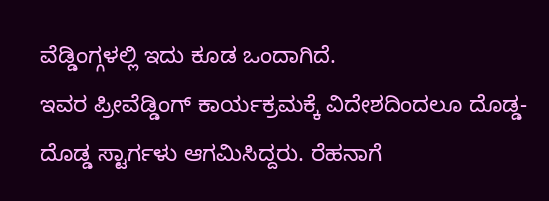ವೆಡ್ಡಿಂಗ್ಗಳಲ್ಲಿ ಇದು ಕೂಡ ಒಂದಾಗಿದೆ.
ಇವರ ಪ್ರೀವೆಡ್ಡಿಂಗ್ ಕಾರ್ಯಕ್ರಮಕ್ಕೆ ವಿದೇಶದಿಂದಲೂ ದೊಡ್ಡ-ದೊಡ್ಡ ಸ್ಟಾರ್ಗಳು ಆಗಮಿಸಿದ್ದರು. ರೆಹನಾಗೆ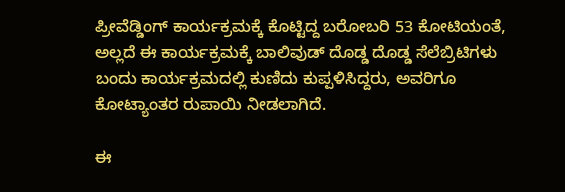ಪ್ರೀವೆಡ್ಡಿಂಗ್ ಕಾರ್ಯಕ್ರಮಕ್ಕೆ ಕೊಟ್ಟಿದ್ದ ಬರೋಬರಿ 53 ಕೋಟಿಯಂತೆ, ಅಲ್ಲದೆ ಈ ಕಾರ್ಯಕ್ರಮಕ್ಕೆ ಬಾಲಿವುಡ್ ದೊಡ್ಡ ದೊಡ್ಡ ಸೆಲೆಬ್ರಿಟಿಗಳು ಬಂದು ಕಾರ್ಯಕ್ರಮದಲ್ಲಿ ಕುಣಿದು ಕುಪ್ಪಳಿಸಿದ್ದರು, ಅವರಿಗೂ ಕೋಟ್ಯಾಂತರ ರುಪಾಯಿ ನೀಡಲಾಗಿದೆ.

ಈ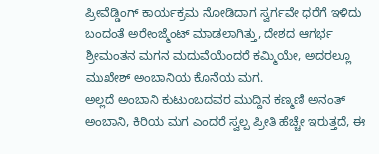ಪ್ರೀವೆಡ್ಡಿಂಗ್ ಕಾರ್ಯಕ್ರಮ ನೋಡಿದಾಗ ಸ್ವರ್ಗವೇ ಧರೆಗೆ ಇಳಿದು ಬಂದಂತೆ ಅರೇಂಜ್ಮೆಂಟ್ ಮಾಡಲಾಗಿತ್ತು, ದೇಶದ ಆಗರ್ಭ ಶ್ರೀಮಂತನ ಮಗನ ಮದುವೆಯೆಂದರೆ ಕಮ್ಮಿಯೇ, ಅದರಲ್ಲೂ ಮುಖೇಶ್ ಅಂಬಾನಿಯ ಕೊನೆಯ ಮಗ.
ಅಲ್ಲದೆ ಅಂಬಾನಿ ಕುಟುಂಬದವರ ಮುದ್ದಿನ ಕಣ್ಮಣಿ ಅನಂತ್ ಅಂಬಾನಿ, ಕಿರಿಯ ಮಗ ಎಂದರೆ ಸ್ವಲ್ಪ ಪ್ರೀತಿ ಹೆಚ್ಚೇ ಇರುತ್ತದೆ, ಈ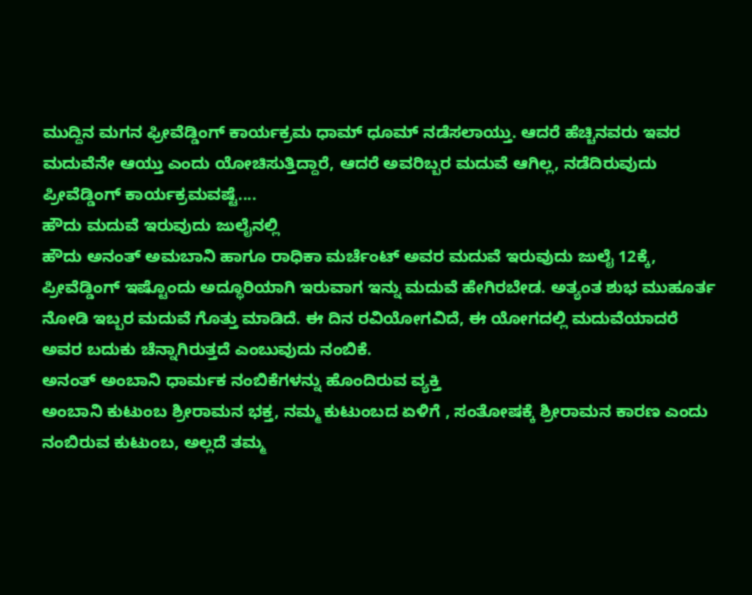ಮುದ್ದಿನ ಮಗನ ಫ್ರೀವೆಡ್ಡಿಂಗ್ ಕಾರ್ಯಕ್ರಮ ಧಾಮ್ ಧೂಮ್ ನಡೆಸಲಾಯ್ತು. ಆದರೆ ಹೆಚ್ಚಿನವರು ಇವರ ಮದುವೆನೇ ಆಯ್ತು ಎಂದು ಯೋಚಿಸುತ್ತಿದ್ದಾರೆ, ಆದರೆ ಅವರಿಬ್ಬರ ಮದುವೆ ಆಗಿಲ್ಲ, ನಡೆದಿರುವುದು ಪ್ರೀವೆಡ್ಡಿಂಗ್ ಕಾರ್ಯಕ್ರಮವಷ್ಟೆ....
ಹೌದು ಮದುವೆ ಇರುವುದು ಜುಲೈನಲ್ಲಿ
ಹೌದು ಅನಂತ್ ಅಮಬಾನಿ ಹಾಗೂ ರಾಧಿಕಾ ಮರ್ಚೆಂಟ್ ಅವರ ಮದುವೆ ಇರುವುದು ಜುಲೈ 12ಕ್ಕೆ, ಪ್ರೀವೆಡ್ಡಿಂಗ್ ಇಷ್ಟೊಂದು ಅದ್ಧೂರಿಯಾಗಿ ಇರುವಾಗ ಇನ್ನು ಮದುವೆ ಹೇಗಿರಬೇಡ. ಅತ್ಯಂತ ಶುಭ ಮುಹೂರ್ತ ನೋಡಿ ಇಬ್ಬರ ಮದುವೆ ಗೊತ್ತು ಮಾಡಿದೆ. ಈ ದಿನ ರವಿಯೋಗವಿದೆ, ಈ ಯೋಗದಲ್ಲಿ ಮದುವೆಯಾದರೆ ಅವರ ಬದುಕು ಚೆನ್ನಾಗಿರುತ್ತದೆ ಎಂಬುವುದು ನಂಬಿಕೆ.
ಅನಂತ್ ಅಂಬಾನಿ ಧಾರ್ಮಕ ನಂಬಿಕೆಗಳನ್ನು ಹೊಂದಿರುವ ವ್ಯಕ್ತಿ
ಅಂಬಾನಿ ಕುಟುಂಬ ಶ್ರೀರಾಮನ ಭಕ್ತ, ನಮ್ಮ ಕುಟುಂಬದ ಏಳಿಗೆ , ಸಂತೋಷಕ್ಕೆ ಶ್ರೀರಾಮನ ಕಾರಣ ಎಂದು ನಂಬಿರುವ ಕುಟುಂಬ, ಅಲ್ಲದೆ ತಮ್ಮ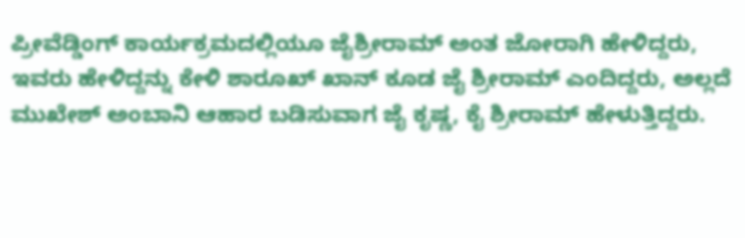ಪ್ರೀವೆಡ್ಡಿಂಗ್ ಕಾರ್ಯಕ್ರಮದಲ್ಲಿಯೂ ಜೈಶ್ರೀರಾಮ್ ಅಂತ ಜೋರಾಗಿ ಹೇಳಿದ್ದರು, ಇವರು ಹೇಳಿದ್ದನ್ನು ಕೇಳಿ ಶಾರೂಖ್ ಖಾನ್ ಕೂಡ ಜೈ ಶ್ರೀರಾಮ್ ಎಂದಿದ್ದರು, ಅಲ್ಲದೆ ಮುಖೇಶ್ ಅಂಬಾನಿ ಆಹಾರ ಬಡಿಸುವಾಗ ಜೈ ಕೃಷ್ಣ, ಕೈ ಶ್ರೀರಾಮ್ ಹೇಳುತ್ತಿದ್ದರು.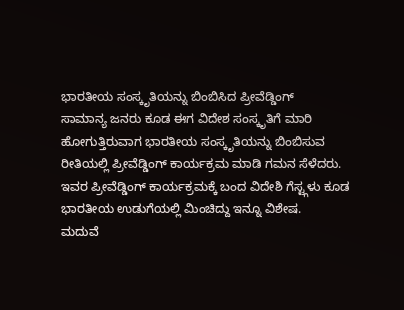ಭಾರತೀಯ ಸಂಸ್ಕೃತಿಯನ್ನು ಬಿಂಬಿಸಿದ ಪ್ರೀವೆಡ್ಡಿಂಗ್
ಸಾಮಾನ್ಯ ಜನರು ಕೂಡ ಈಗ ವಿದೇಶ ಸಂಸ್ಕೃತಿಗೆ ಮಾರಿ ಹೋಗುತ್ತಿರುವಾಗ ಭಾರತೀಯ ಸಂಸ್ಕೃತಿಯನ್ನು ಬಿಂಬಿಸುವ ರೀತಿಯಲ್ಲಿ ಪ್ರೀವೆಡ್ಡಿಂಗ್ ಕಾರ್ಯಕ್ರಮ ಮಾಡಿ ಗಮನ ಸೆಳೆದರು. ಇವರ ಪ್ರೀವೆಡ್ಡಿಂಗ್ ಕಾರ್ಯಕ್ರಮಕ್ಕೆ ಬಂದ ವಿದೇಶಿ ಗೆಸ್ಟ್ಗಳು ಕೂಡ ಭಾರತೀಯ ಉಡುಗೆಯಲ್ಲಿ ಮಿಂಚಿದ್ದು ಇನ್ನೂ ವಿಶೇಷ.
ಮದುವೆ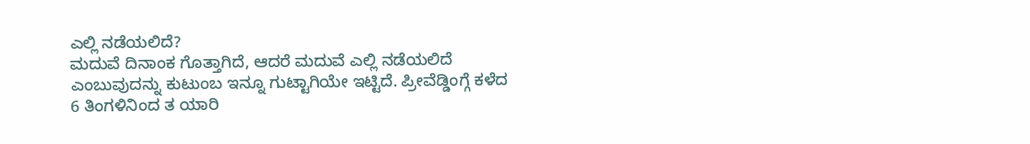ಎಲ್ಲಿ ನಡೆಯಲಿದೆ?
ಮದುವೆ ದಿನಾಂಕ ಗೊತ್ತಾಗಿದೆ, ಆದರೆ ಮದುವೆ ಎಲ್ಲಿ ನಡೆಯಲಿದೆ ಎಂಬುವುದನ್ನು ಕುಟುಂಬ ಇನ್ನೂ ಗುಟ್ಟಾಗಿಯೇ ಇಟ್ಟಿದೆ. ಪ್ರೀವೆಡ್ಡಿಂಗ್ಗೆ ಕಳೆದ 6 ತಿಂಗಳಿನಿಂದ ತ ಯಾರಿ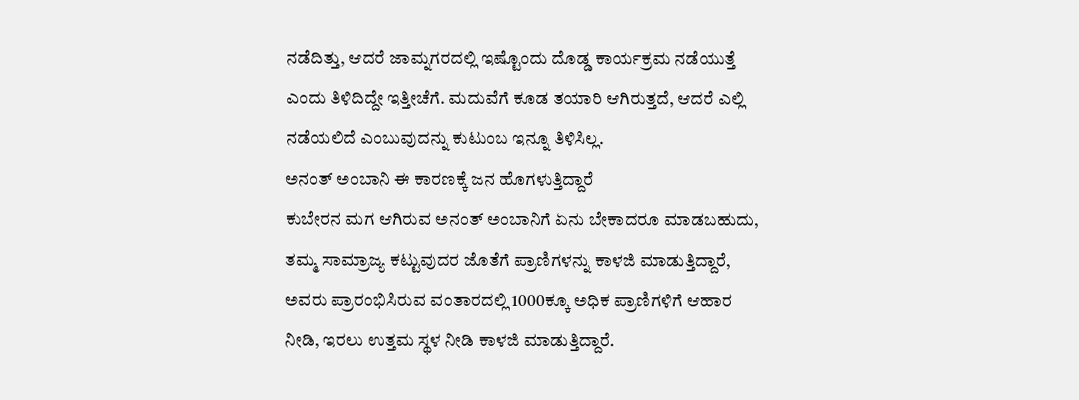ನಡೆದಿತ್ತು, ಆದರೆ ಜಾಮ್ನಗರದಲ್ಲಿ ಇಷ್ಟೊಂದು ದೊಡ್ಡ ಕಾರ್ಯಕ್ರಮ ನಡೆಯುತ್ತೆ ಎಂದು ತಿಳಿದಿದ್ದೇ ಇತ್ತೀಚೆಗೆ. ಮದುವೆಗೆ ಕೂಡ ತಯಾರಿ ಆಗಿರುತ್ತದೆ, ಆದರೆ ಎಲ್ಲಿ ನಡೆಯಲಿದೆ ಎಂಬುವುದನ್ನು ಕುಟುಂಬ ಇನ್ನೂ ತಿಳಿಸಿಲ್ಲ.
ಅನಂತ್ ಅಂಬಾನಿ ಈ ಕಾರಣಕ್ಕೆ ಜನ ಹೊಗಳುತ್ತಿದ್ದಾರೆ
ಕುಬೇರನ ಮಗ ಆಗಿರುವ ಅನಂತ್ ಅಂಬಾನಿಗೆ ಏನು ಬೇಕಾದರೂ ಮಾಡಬಹುದು, ತಮ್ಮ ಸಾಮ್ರಾಜ್ಯ ಕಟ್ಟುವುದರ ಜೊತೆಗೆ ಪ್ರಾಣಿಗಳನ್ನು ಕಾಳಜಿ ಮಾಡುತ್ತಿದ್ದಾರೆ, ಅವರು ಪ್ರಾರಂಭಿಸಿರುವ ವಂತಾರದಲ್ಲಿ 1000ಕ್ಕೂ ಅಧಿಕ ಪ್ರಾಣಿಗಳಿಗೆ ಆಹಾರ ನೀಡಿ, ಇರಲು ಉತ್ತಮ ಸ್ಥಳ ನೀಡಿ ಕಾಳಜಿ ಮಾಡುತ್ತಿದ್ದಾರೆ.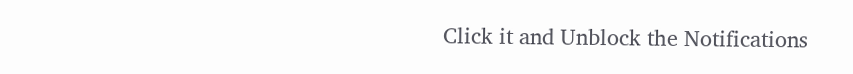Click it and Unblock the Notifications